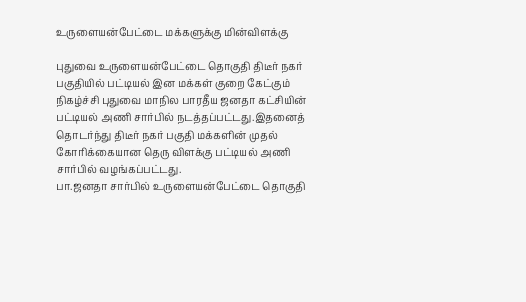உருளையன்பேட்டை மக்களுக்கு மின்விளக்கு

புதுவை உருளையன்பேட்டை தொகுதி திடீர் நகர் பகுதியில் பட்டியல் இன மக்கள் குறை கேட்கும் நிகழ்ச்சி புதுவை மாநில பாரதீய ஜனதா கட்சியின் பட்டியல் அணி சார்பில் நடத்தப்பட்டது.இதனைத் தொடர்ந்து திடீர் நகர் பகுதி மக்களின் முதல் கோரிக்கையான தெரு விளக்கு பட்டியல் அணி சார்பில் வழங்கப்பட்டது.
பா.ஜனதா சார்பில் உருளையன்பேட்டை தொகுதி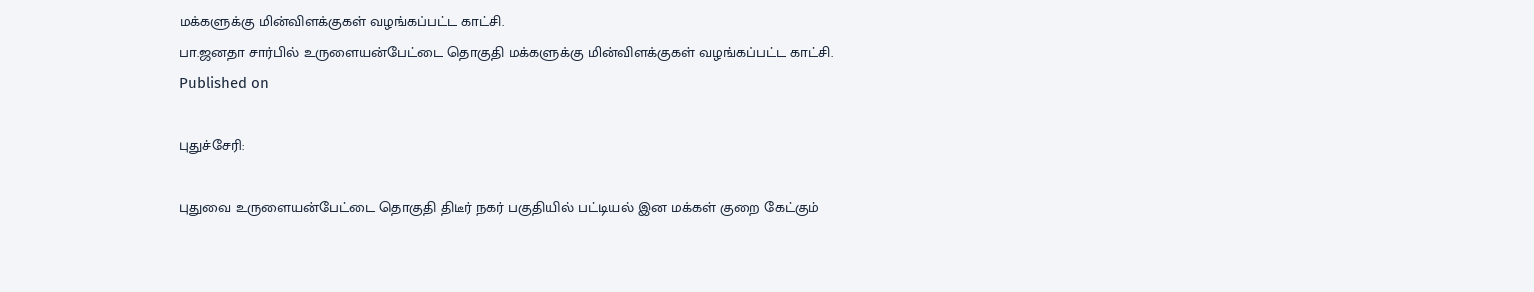மக்களுக்கு மின்விளக்குகள் வழங்கப்பட்ட காட்சி.
பா.ஜனதா சார்பில் உருளையன்பேட்டை தொகுதி மக்களுக்கு மின்விளக்குகள் வழங்கப்பட்ட காட்சி.
Published on

புதுச்சேரி:

புதுவை உருளையன்பேட்டை தொகுதி திடீர் நகர் பகுதியில் பட்டியல் இன மக்கள் குறை கேட்கும்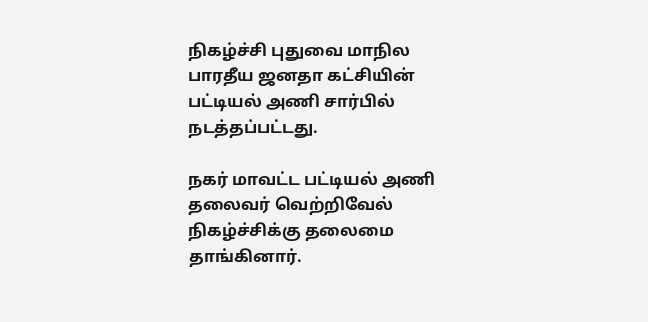நிகழ்ச்சி புதுவை மாநில பாரதீய ஜனதா கட்சியின் பட்டியல் அணி சார்பில் நடத்தப்பட்டது.

நகர் மாவட்ட பட்டியல் அணி தலைவர் வெற்றிவேல் நிகழ்ச்சிக்கு தலைமை தாங்கினார்.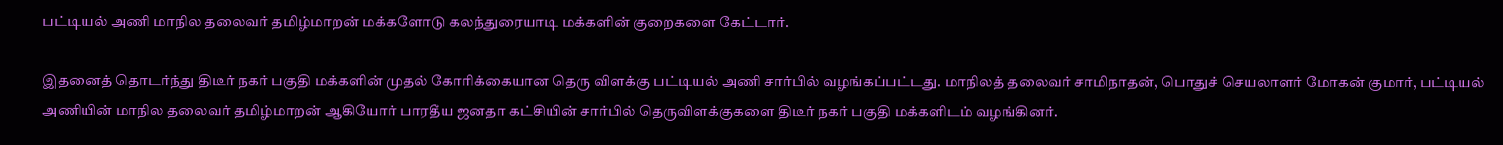பட்டியல் அணி மாநில தலைவர் தமிழ்மாறன் மக்களோடு கலந்துரையாடி மக்களின் குறைகளை கேட்டார்.

இதனைத் தொடர்ந்து திடீர் நகர் பகுதி மக்களின் முதல் கோரிக்கையான தெரு விளக்கு பட்டியல் அணி சார்பில் வழங்கப்பட்டது. மாநிலத் தலைவர் சாமிநாதன், பொதுச் செயலாளர் மோகன் குமார், பட்டியல் அணியின் மாநில தலைவர் தமிழ்மாறன் ஆகியோர் பாரதீய ஜனதா கட்சியின் சார்பில் தெருவிளக்குகளை திடீர் நகர் பகுதி மக்களிடம் வழங்கினர்.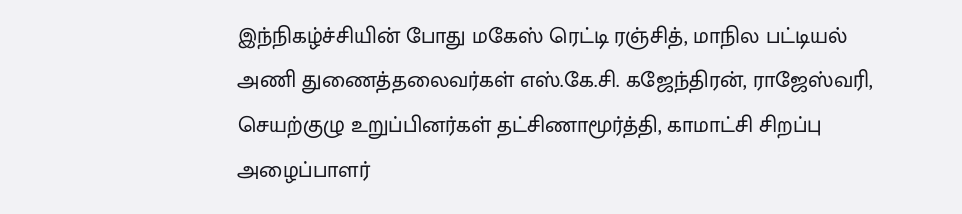இந்நிகழ்ச்சியின் போது மகேஸ் ரெட்டி ரஞ்சித், மாநில பட்டியல் அணி துணைத்தலைவர்கள் எஸ்.கே.சி. கஜேந்திரன், ராஜேஸ்வரி, செயற்குழு உறுப்பினர்கள் தட்சிணாமூர்த்தி, காமாட்சி சிறப்பு அழைப்பாளர்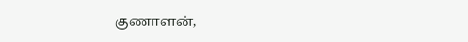குணாளன்,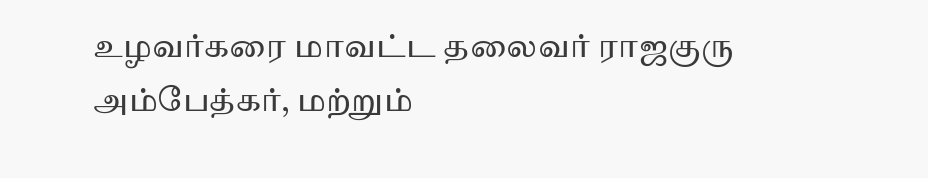உழவர்கரை மாவட்ட தலைவர் ராஜகுரு அம்பேத்கர், மற்றும்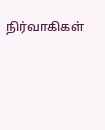நிர்வாகிகள்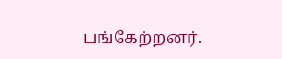பங்கேற்றனர்.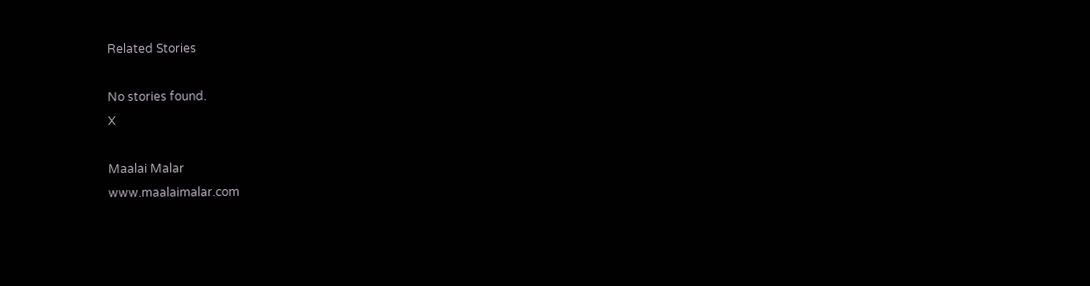Related Stories

No stories found.
X

Maalai Malar
www.maalaimalar.com